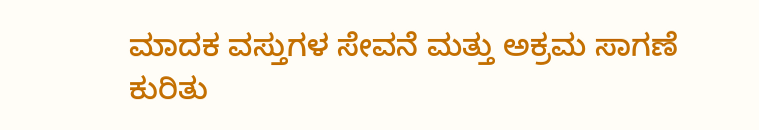ಮಾದಕ ವಸ್ತುಗಳ ಸೇವನೆ ಮತ್ತು ಅಕ್ರಮ ಸಾಗಣೆ ಕುರಿತು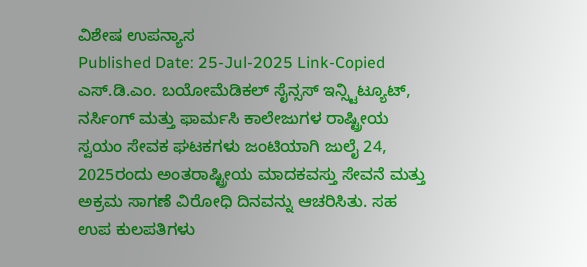ವಿಶೇಷ ಉಪನ್ಯಾಸ
Published Date: 25-Jul-2025 Link-Copied
ಎಸ್.ಡಿ.ಎಂ. ಬಯೋಮೆಡಿಕಲ್ ಸೈನ್ಸಸ್ ಇನ್ಸ್ಟಿಟ್ಯೂಟ್, ನರ್ಸಿಂಗ್ ಮತ್ತು ಫಾರ್ಮಸಿ ಕಾಲೇಜುಗಳ ರಾಷ್ಟ್ರೀಯ ಸ್ವಯಂ ಸೇವಕ ಘಟಕಗಳು ಜಂಟಿಯಾಗಿ ಜುಲೈ 24, 2025ರಂದು ಅಂತರಾಷ್ಟ್ರೀಯ ಮಾದಕವಸ್ತು ಸೇವನೆ ಮತ್ತು ಅಕ್ರಮ ಸಾಗಣೆ ವಿರೋಧಿ ದಿನವನ್ನು ಆಚರಿಸಿತು. ಸಹ ಉಪ ಕುಲಪತಿಗಳು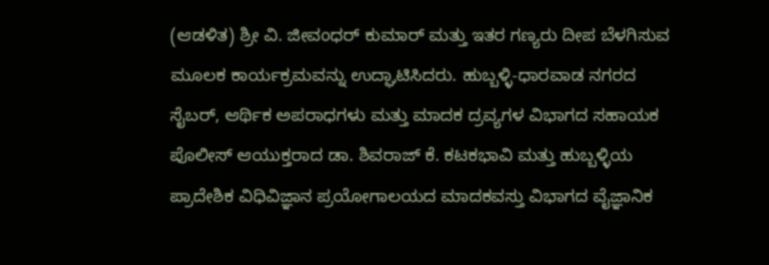(ಆಡಳಿತ) ಶ್ರೀ ವಿ. ಜೀವಂಧರ್ ಕುಮಾರ್ ಮತ್ತು ಇತರ ಗಣ್ಯರು ದೀಪ ಬೆಳಗಿಸುವ ಮೂಲಕ ಕಾರ್ಯಕ್ರಮವನ್ನು ಉದ್ಘಾಟಿಸಿದರು. ಹುಬ್ಬಳ್ಳಿ-ಧಾರವಾಡ ನಗರದ ಸೈಬರ್, ಆರ್ಥಿಕ ಅಪರಾಧಗಳು ಮತ್ತು ಮಾದಕ ದ್ರವ್ಯಗಳ ವಿಭಾಗದ ಸಹಾಯಕ ಪೊಲೀಸ್ ಆಯುಕ್ತರಾದ ಡಾ. ಶಿವರಾಜ್ ಕೆ. ಕಟಕಭಾವಿ ಮತ್ತು ಹುಬ್ಬಳ್ಳಿಯ ಪ್ರಾದೇಶಿಕ ವಿಧಿವಿಜ್ಞಾನ ಪ್ರಯೋಗಾಲಯದ ಮಾದಕವಸ್ತು ವಿಭಾಗದ ವೈಜ್ಞಾನಿಕ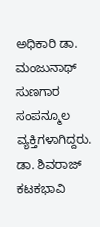ಅಧಿಕಾರಿ ಡಾ. ಮಂಜುನಾಥ್ ಸುಣಗಾರ ಸಂಪನ್ಮೂಲ ವ್ಯಕ್ತಿಗಳಾಗಿದ್ದರು. ಡಾ. ಶಿವರಾಜ್ ಕಟಕಭಾವಿ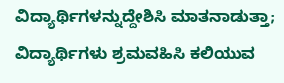ವಿದ್ಯಾರ್ಥಿಗಳನ್ನುದ್ದೇಶಿಸಿ ಮಾತನಾಡುತ್ತಾ; ವಿದ್ಯಾರ್ಥಿಗಳು ಶ್ರಮವಹಿಸಿ ಕಲಿಯುವ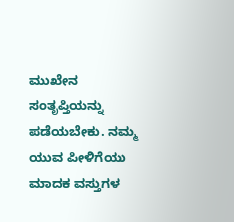ಮುಖೇನ ಸಂತೃಪ್ತಿಯನ್ನು ಪಡೆಯಬೇಕು. ನಮ್ಮ ಯುವ ಪೀಳಿಗೆಯು ಮಾದಕ ವಸ್ತುಗಳ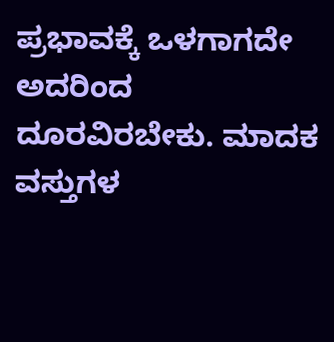ಪ್ರಭಾವಕ್ಕೆ ಒಳಗಾಗದೇ ಅದರಿಂದ ದೂರವಿರಬೇಕು. ಮಾದಕ ವಸ್ತುಗಳ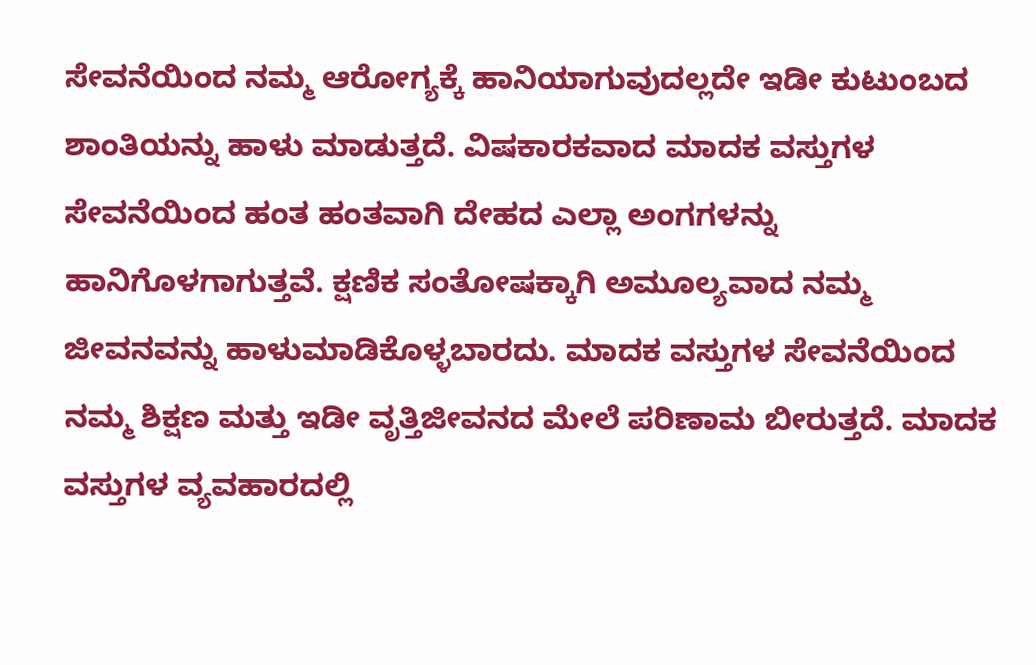ಸೇವನೆಯಿಂದ ನಮ್ಮ ಆರೋಗ್ಯಕ್ಕೆ ಹಾನಿಯಾಗುವುದಲ್ಲದೇ ಇಡೀ ಕುಟುಂಬದ ಶಾಂತಿಯನ್ನು ಹಾಳು ಮಾಡುತ್ತದೆ. ವಿಷಕಾರಕವಾದ ಮಾದಕ ವಸ್ತುಗಳ ಸೇವನೆಯಿಂದ ಹಂತ ಹಂತವಾಗಿ ದೇಹದ ಎಲ್ಲಾ ಅಂಗಗಳನ್ನು ಹಾನಿಗೊಳಗಾಗುತ್ತವೆ. ಕ್ಷಣಿಕ ಸಂತೋಷಕ್ಕಾಗಿ ಅಮೂಲ್ಯವಾದ ನಮ್ಮ ಜೀವನವನ್ನು ಹಾಳುಮಾಡಿಕೊಳ್ಳಬಾರದು. ಮಾದಕ ವಸ್ತುಗಳ ಸೇವನೆಯಿಂದ ನಮ್ಮ ಶಿಕ್ಷಣ ಮತ್ತು ಇಡೀ ವೃತ್ತಿಜೀವನದ ಮೇಲೆ ಪರಿಣಾಮ ಬೀರುತ್ತದೆ. ಮಾದಕ ವಸ್ತುಗಳ ವ್ಯವಹಾರದಲ್ಲಿ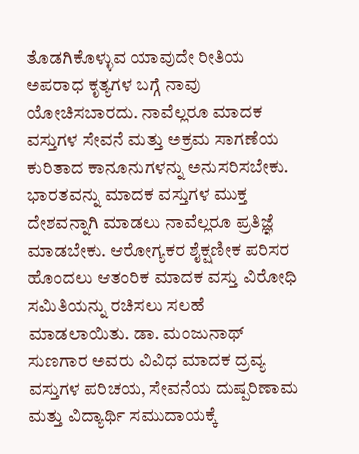ತೊಡಗಿಕೊಳ್ಳುವ ಯಾವುದೇ ರೀತಿಯ ಅಪರಾಧ ಕೃತ್ಯಗಳ ಬಗ್ಗೆ ನಾವು ಯೋಚಿಸಬಾರದು. ನಾವೆಲ್ಲರೂ ಮಾದಕ ವಸ್ತುಗಳ ಸೇವನೆ ಮತ್ತು ಅಕ್ರಮ ಸಾಗಣೆಯ ಕುರಿತಾದ ಕಾನೂನುಗಳನ್ನು ಅನುಸರಿಸಬೇಕು. ಭಾರತವನ್ನು ಮಾದಕ ವಸ್ತುಗಳ ಮುಕ್ತ ದೇಶವನ್ನಾಗಿ ಮಾಡಲು ನಾವೆಲ್ಲರೂ ಪ್ರತಿಜ್ಞೆ ಮಾಡಬೇಕು. ಆರೋಗ್ಯಕರ ಶೈಕ್ಷಣೀಕ ಪರಿಸರ ಹೊಂದಲು ಆತಂರಿಕ ಮಾದಕ ವಸ್ತು ವಿರೋಧಿ ಸಮಿತಿಯನ್ನು ರಚಿಸಲು ಸಲಹೆ ಮಾಡಲಾಯಿತು. ಡಾ. ಮಂಜುನಾಥ್ ಸುಣಗಾರ ಅವರು ವಿವಿಧ ಮಾದಕ ದ್ರವ್ಯ ವಸ್ತುಗಳ ಪರಿಚಯ, ಸೇವನೆಯ ದುಷ್ಪರಿಣಾಮ ಮತ್ತು ವಿದ್ಯಾರ್ಥಿ ಸಮುದಾಯಕ್ಕೆ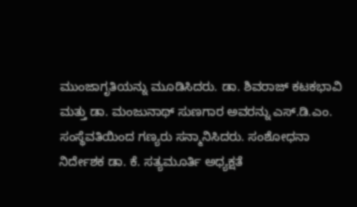ಮುಂಜಾಗೃತಿಯನ್ನು ಮೂಡಿಸಿದರು. ಡಾ. ಶಿವರಾಜ್ ಕಟಕಭಾವಿ ಮತ್ತು ಡಾ. ಮಂಜುನಾಥ್ ಸುಣಗಾರ ಅವರನ್ನು ಎಸ್.ಡಿ.ಎಂ. ಸಂಸ್ಥೆವತಿಯಿಂದ ಗಣ್ಯರು ಸನ್ಮಾನಿಸಿದರು. ಸಂಶೋಧನಾ ನಿರ್ದೇಶಕ ಡಾ. ಕೆ. ಸತ್ಯಮೂರ್ತಿ ಅಧ್ಯಕ್ಷತೆ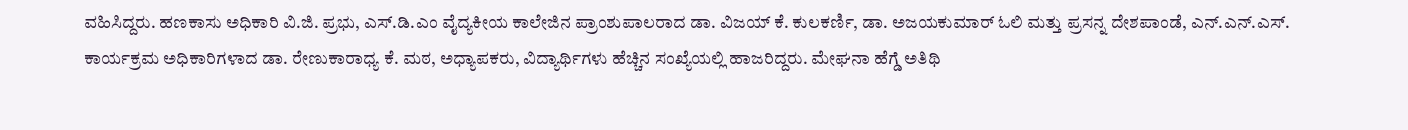ವಹಿಸಿದ್ದರು. ಹಣಕಾಸು ಅಧಿಕಾರಿ ವಿ.ಜಿ. ಪ್ರಭು, ಎಸ್.ಡಿ.ಎಂ ವೈದ್ಯಕೀಯ ಕಾಲೇಜಿನ ಪ್ರಾಂಶುಪಾಲರಾದ ಡಾ. ವಿಜಯ್ ಕೆ. ಕುಲಕರ್ಣಿ, ಡಾ. ಅಜಯಕುಮಾರ್ ಓಲಿ ಮತ್ತು ಪ್ರಸನ್ನ ದೇಶಪಾಂಡೆ, ಎನ್.ಎನ್.ಎಸ್. ಕಾರ್ಯಕ್ರಮ ಅಧಿಕಾರಿಗಳಾದ ಡಾ. ರೇಣುಕಾರಾಧ್ಯ ಕೆ. ಮಠ, ಅಧ್ಯಾಪಕರು, ವಿದ್ಯಾರ್ಥಿಗಳು ಹೆಚ್ಚಿನ ಸಂಖ್ಯೆಯಲ್ಲಿ ಹಾಜರಿದ್ದರು. ಮೇಘನಾ ಹೆಗ್ಡೆ ಅತಿಥಿ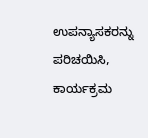ಉಪನ್ಯಾಸಕರನ್ನು ಪರಿಚಯಿಸಿ, ಕಾರ್ಯಕ್ರಮ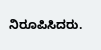ನಿರೂಪಿಸಿದರು.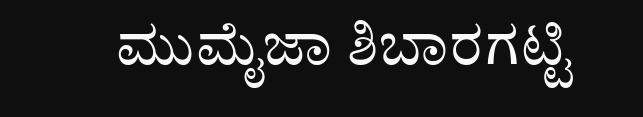ಮುಮೈಜಾ ಶಿಬಾರಗಟ್ಟಿ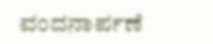ವಂದನಾರ್ಪಣೆ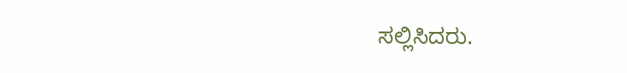ಸಲ್ಲಿಸಿದರು.